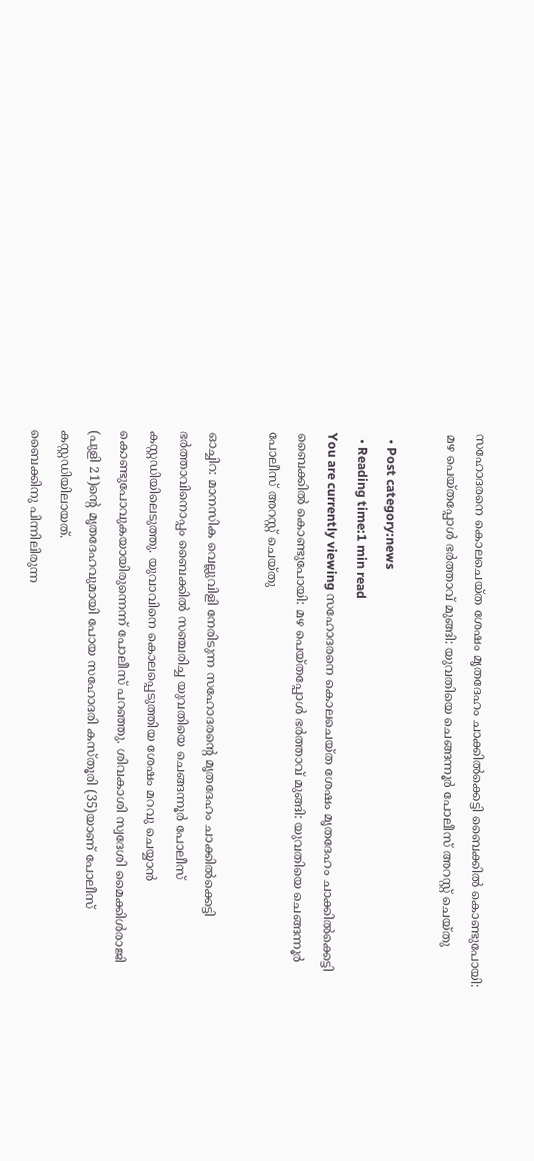സഹോദരനെ കൊലചെയ്ത ശേഷം മൃതദേഹം ചാക്കില്‍ക്കെട്ടി ബൈക്കില്‍ കൊണ്ടുപോയി: മഴ പെയ്തപ്പോള്‍ ഭര്‍ത്താവ് മുങ്ങി: യുവതിയെ ചെങ്ങന്നൂര്‍ പോലീസ് അറസ്റ്റ് ചെയ്തു

  • Post category:news
  • Reading time:1 min read
You are currently viewing സഹോദരനെ കൊലചെയ്ത ശേഷം മൃതദേഹം ചാക്കില്‍ക്കെട്ടി ബൈക്കില്‍ കൊണ്ടുപോയി: മഴ പെയ്തപ്പോള്‍ ഭര്‍ത്താവ് മുങ്ങി: യുവതിയെ ചെങ്ങന്നൂര്‍ പോലീസ് അറസ്റ്റ് ചെയ്തു

ഓച്ചിറ: മാനസിക വെല്ലുവിളി നേരിടുന്ന സഹോദരന്‍റെ മൃതദേഹം ചാക്കില്‍ക്കെട്ടി ഭര്‍ത്താവിനൊപ്പം ബൈക്കില്‍ സഞ്ചരിച്ച യുവതിയെ ചെങ്ങന്നൂര്‍ പോലീസ് കസ്റ്റഡിയിലെടുത്തു. യുവാവിനെ കൊലപ്പെടുത്തിയ ശേഷം മറവു ചെയ്യാന്‍ കൊണ്ടുപോവുകയായിരുന്നെന്ന് പോലീസ് പറഞ്ഞു. ശിവകാശി സ്വദേശി മൈക്കിള്‍രാജി (പുളി 21)ന്റെ മൃതദേഹവുമായി പോയ സഹോദരി കസ്തൂരി (35)യാണ് പോലീസ് കസ്റ്റഡിയിലായത്.
ബൈക്കിനു പിന്നിലിരുന്ന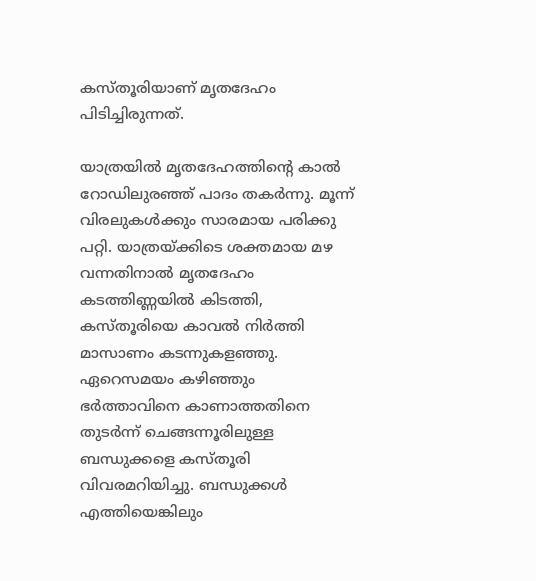കസ്തൂരിയാണ് മൃതദേഹം പിടിച്ചിരുന്നത്.

യാത്രയില്‍ മൃതദേഹത്തിന്‍റെ കാല്‍ റോഡിലുരഞ്ഞ് പാദം തകര്‍ന്നു. മൂന്ന് വിരലുകള്‍ക്കും സാരമായ പരിക്കു പറ്റി. യാത്രയ്ക്കിടെ ശക്തമായ മഴ വന്നതിനാല്‍ മൃതദേഹം കടത്തിണ്ണയില്‍ കിടത്തി, കസ്തൂരിയെ കാവല്‍ നിര്‍ത്തി മാസാണം കടന്നുകളഞ്ഞു. ഏറെസമയം കഴിഞ്ഞും ഭര്‍ത്താവിനെ കാണാത്തതിനെ തുടര്‍ന്ന് ചെങ്ങന്നൂരിലുള്ള ബന്ധുക്കളെ കസ്തൂരി വിവരമറിയിച്ചു. ബന്ധുക്കള്‍ എത്തിയെങ്കിലും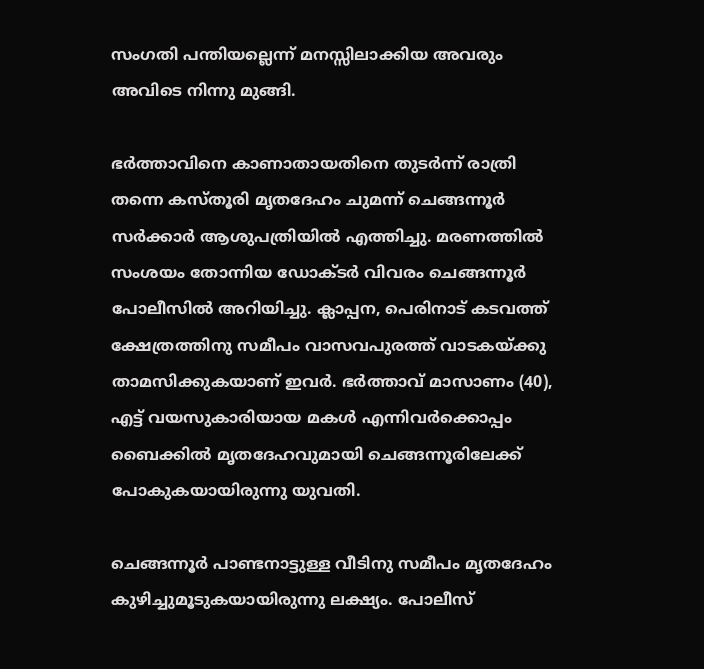സംഗതി പന്തിയല്ലെന്ന് മനസ്സിലാക്കിയ അവരും അവിടെ നിന്നു മുങ്ങി.

ഭര്‍ത്താവിനെ കാണാതായതിനെ തുടര്‍ന്ന് രാത്രി തന്നെ കസ്തൂരി മൃതദേഹം ചുമന്ന് ചെങ്ങന്നൂര്‍ സര്‍ക്കാര്‍ ആശുപത്രിയില്‍ എത്തിച്ചു. മരണത്തില്‍ സംശയം തോന്നിയ ഡോക്ടര്‍ വിവരം ചെങ്ങന്നൂര്‍ പോലീസില്‍ അറിയിച്ചു. ക്ലാപ്പന, പെരിനാട് കടവത്ത് ക്ഷേത്രത്തിനു സമീപം വാസവപുരത്ത് വാടകയ്ക്കു താമസിക്കുകയാണ് ഇവര്‍. ഭര്‍ത്താവ് മാസാണം (40), എട്ട് വയസുകാരിയായ മകള്‍ എന്നിവര്‍ക്കൊപ്പം ബൈക്കില്‍ മൃതദേഹവുമായി ചെങ്ങന്നൂരിലേക്ക് പോകുകയായിരുന്നു യുവതി.

ചെങ്ങന്നൂര്‍ പാണ്ടനാട്ടുള്ള വീടിനു സമീപം മൃതദേഹം കുഴിച്ചുമൂടുകയായിരുന്നു ലക്ഷ്യം. പോലീസ്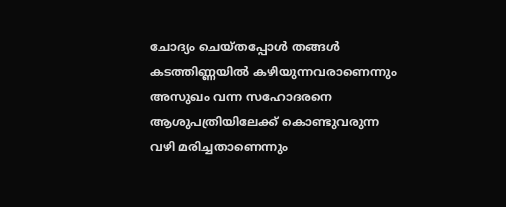ചോദ്യം ചെയ്തപ്പോള്‍ തങ്ങള്‍ കടത്തിണ്ണയില്‍ കഴിയുന്നവരാണെന്നും അസുഖം വന്ന സഹോദരനെ ആശുപത്രിയിലേക്ക് കൊണ്ടുവരുന്ന വഴി മരിച്ചതാണെന്നും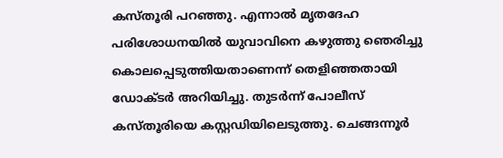കസ്തൂരി പറഞ്ഞു. എന്നാല്‍ മൃതദേഹ പരിശോധനയില്‍ യുവാവിനെ കഴുത്തു ഞെരിച്ചു കൊലപ്പെടുത്തിയതാണെന്ന് തെളിഞ്ഞതായി ഡോക്ടര്‍ അറിയിച്ചു. തുടര്‍ന്ന് പോലീസ് കസ്തൂരിയെ കസ്റ്റഡിയിലെടുത്തു. ചെങ്ങന്നൂര്‍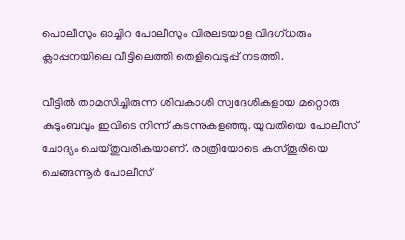പൊലീസും ഓച്ചിറ പോലീസും വിരലടയാള വിദഗ്‌ധരും ക്ലാപ്പനയിലെ വീട്ടിലെത്തി തെളിവെടുപ്പ് നടത്തി.

വീട്ടില്‍ താമസിച്ചിരുന്ന ശിവകാശി സ്വദേശികളായ മറ്റൊരു കുടുംബവും ഇവിടെ നിന്ന്‌ കടന്നുകളഞ്ഞു. യുവതിയെ പോലീസ് ചോദ്യം ചെയ്തുവരികയാണ്. രാത്രിയോടെ കസ്തൂരിയെ ചെങ്ങന്നൂര്‍ പോലീസ്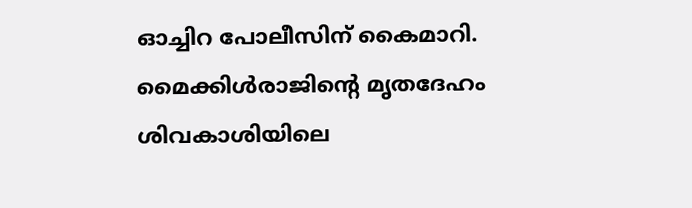ഓച്ചിറ പോലീസിന് കൈമാറി. മൈക്കിള്‍രാജിന്‍റെ മൃതദേഹം ശിവകാശിയിലെ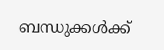ബന്ധുക്കള്‍ക്ക്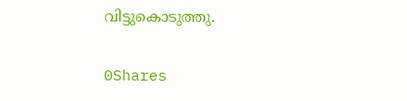വിട്ടുകൊടുത്തു.

0Shares